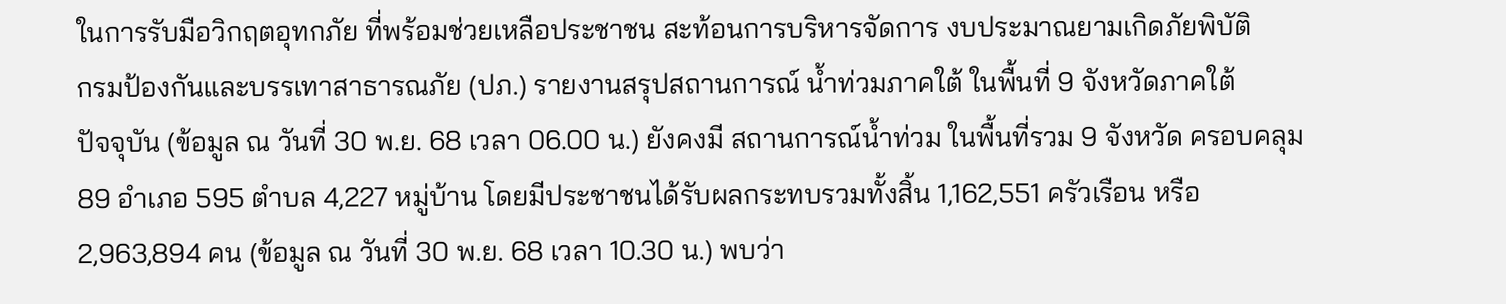ในการรับมือวิกฤตอุทกภัย ที่พร้อมช่วยเหลือประชาชน สะท้อนการบริหารจัดการ งบประมาณยามเกิดภัยพิบัติ
กรมป้องกันและบรรเทาสาธารณภัย (ปภ.) รายงานสรุปสถานการณ์ น้ำท่วมภาคใต้ ในพื้นที่ 9 จังหวัดภาคใต้
ปัจจุบัน (ข้อมูล ณ วันที่ 30 พ.ย. 68 เวลา 06.00 น.) ยังคงมี สถานการณ์น้ำท่วม ในพื้นที่รวม 9 จังหวัด ครอบคลุม 89 อำเภอ 595 ตำบล 4,227 หมู่บ้าน โดยมีประชาชนได้รับผลกระทบรวมทั้งสิ้น 1,162,551 ครัวเรือน หรือ 2,963,894 คน (ข้อมูล ณ วันที่ 30 พ.ย. 68 เวลา 10.30 น.) พบว่า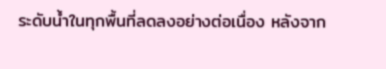ระดับน้ำในทุกพื้นที่ลดลงอย่างต่อเนื่อง หลังจาก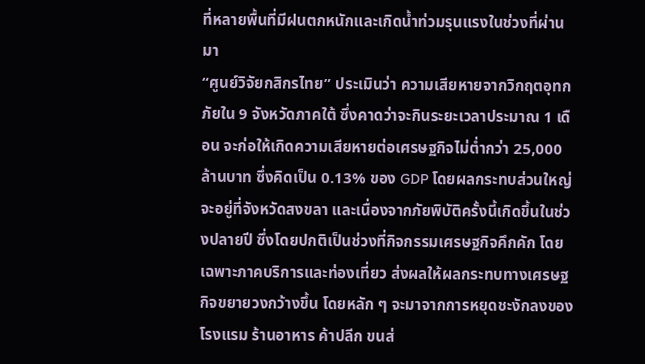ที่หลายพื้นที่มีฝนตกหนักและเกิดน้ำท่วมรุนแรงในช่วงที่ผ่านมา
“ศูนย์วิจัยกสิกรไทย” ประเมินว่า ความเสียหายจากวิกฤตอุทกภัยใน 9 จังหวัดภาคใต้ ซึ่งคาดว่าจะกินระยะเวลาประมาณ 1 เดือน จะก่อให้เกิดความเสียหายต่อเศรษฐกิจไม่ต่ำกว่า 25,000 ล้านบาท ซึ่งคิดเป็น 0.13% ของ GDP โดยผลกระทบส่วนใหญ่จะอยู่ที่จังหวัดสงขลา และเนื่องจากภัยพิบัติครั้งนี้เกิดขึ้นในช่วงปลายปี ซึ่งโดยปกติเป็นช่วงที่กิจกรรมเศรษฐกิจคึกคัก โดยเฉพาะภาคบริการและท่องเที่ยว ส่งผลให้ผลกระทบทางเศรษฐกิจขยายวงกว้างขึ้น โดยหลัก ๆ จะมาจากการหยุดชะงักลงของโรงแรม ร้านอาหาร ค้าปลีก ขนส่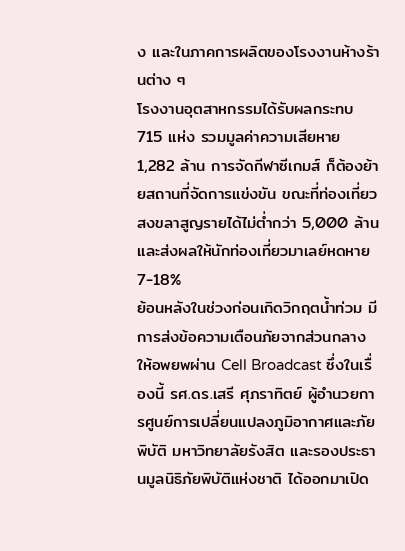ง และในภาคการผลิตของโรงงานห้างร้านต่าง ๆ
โรงงานอุตสาหกรรมได้รับผลกระทบ 715 แห่ง รวมมูลค่าความเสียหาย 1,282 ล้าน การจัดกีฬาซีเกมส์ ก็ต้องย้ายสถานที่จัดการแข่งขัน ขณะที่ท่องเที่ยวสงขลาสูญรายได้ไม่ต่ำกว่า 5,000 ล้าน และส่งผลให้นักท่องเที่ยวมาเลย์หดหาย 7-18%
ย้อนหลังในช่วงก่อนเกิดวิกฤตน้ำท่วม มีการส่งข้อความเตือนภัยจากส่วนกลางให้อพยพผ่าน Cell Broadcast ซึ่งในเรื่องนี้ รศ.ดร.เสรี ศุภราทิตย์ ผู้อำนวยการศูนย์การเปลี่ยนแปลงภูมิอากาศและภัยพิบัติ มหาวิทยาลัยรังสิต และรองประธานมูลนิธิภัยพิบัติแห่งชาติ ได้ออกมาเปิด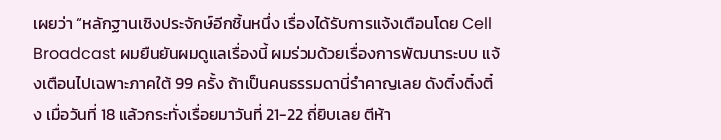เผยว่า “หลักฐานเชิงประจักษ์อีกชิ้นหนึ่ง เรื่องได้รับการแจ้งเตือนโดย Cell Broadcast ผมยืนยันผมดูแลเรื่องนี้ ผมร่วมด้วยเรื่องการพัฒนาระบบ แจ้งเตือนไปเฉพาะภาคใต้ 99 ครั้ง ถ้าเป็นคนธรรมดานี่รำคาญเลย ดังติ๋งติ๋งติ๋ง เมื่อวันที่ 18 แล้วกระทั่งเรื่อยมาวันที่ 21-22 ถี่ยิบเลย ตีห้า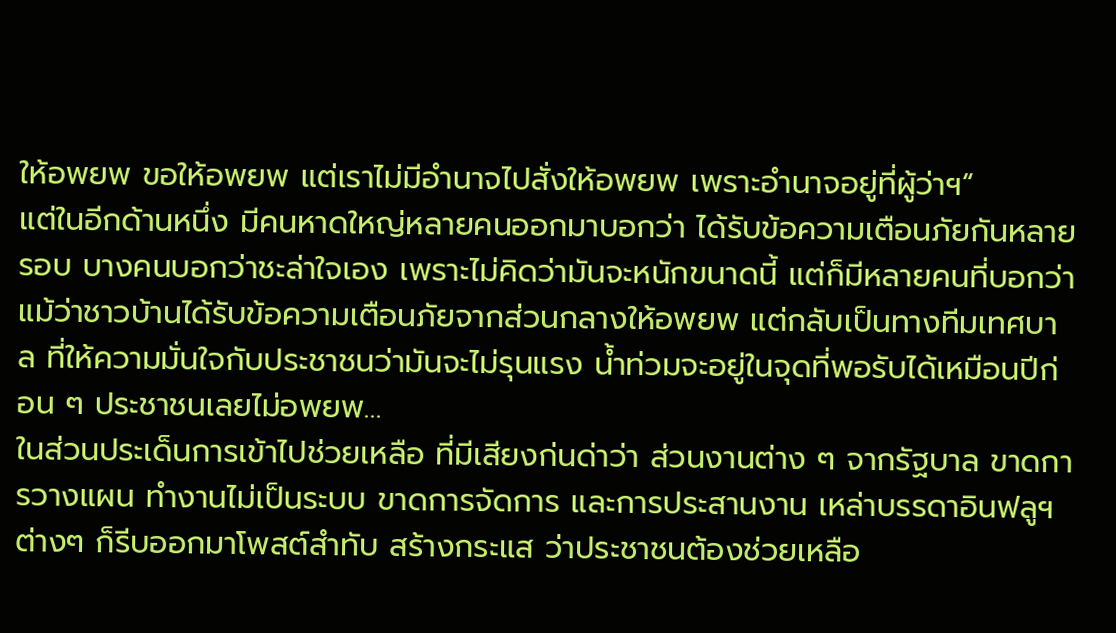ให้อพยพ ขอให้อพยพ แต่เราไม่มีอำนาจไปสั่งให้อพยพ เพราะอำนาจอยู่ที่ผู้ว่าฯ“
แต่ในอีกด้านหนึ่ง มีคนหาดใหญ่หลายคนออกมาบอกว่า ได้รับข้อความเตือนภัยกันหลายรอบ บางคนบอกว่าชะล่าใจเอง เพราะไม่คิดว่ามันจะหนักขนาดนี้ แต่ก็มีหลายคนที่บอกว่า แม้ว่าชาวบ้านได้รับข้อความเตือนภัยจากส่วนกลางให้อพยพ แต่กลับเป็นทางทีมเทศบาล ที่ให้ความมั่นใจกับประชาชนว่ามันจะไม่รุนแรง น้ำท่วมจะอยู่ในจุดที่พอรับได้เหมือนปีก่อน ๆ ประชาชนเลยไม่อพยพ…
ในส่วนประเด็นการเข้าไปช่วยเหลือ ที่มีเสียงก่นด่าว่า ส่วนงานต่าง ๆ จากรัฐบาล ขาดการวางแผน ทำงานไม่เป็นระบบ ขาดการจัดการ และการประสานงาน เหล่าบรรดาอินฟลูฯ ต่างๆ ก็รีบออกมาโพสต์สำทับ สร้างกระแส ว่าประชาชนต้องช่วยเหลือ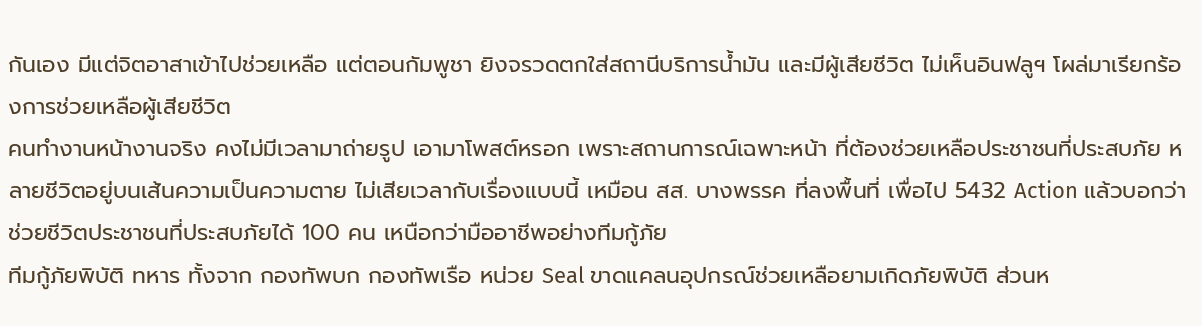กันเอง มีแต่จิตอาสาเข้าไปช่วยเหลือ แต่ตอนกัมพูชา ยิงจรวดตกใส่สถานีบริการน้ำมัน และมีผู้เสียชีวิต ไม่เห็นอินฟลูฯ โผล่มาเรียกร้องการช่วยเหลือผู้เสียชีวิต
คนทำงานหน้างานจริง คงไม่มีเวลามาถ่ายรูป เอามาโพสต์หรอก เพราะสถานการณ์เฉพาะหน้า ที่ต้องช่วยเหลือประชาชนที่ประสบภัย หลายชีวิตอยู่บนเส้นความเป็นความตาย ไม่เสียเวลากับเรื่องแบบนี้ เหมือน สส. บางพรรค ที่ลงพื้นที่ เพื่อไป 5432 Action แล้วบอกว่าช่วยชีวิตประชาชนที่ประสบภัยได้ 100 คน เหนือกว่ามืออาชีพอย่างทีมกู้ภัย
ทีมกู้ภัยพิบัติ ทหาร ทั้งจาก กองทัพบก กองทัพเรือ หน่วย Seal ขาดแคลนอุปกรณ์ช่วยเหลือยามเกิดภัยพิบัติ ส่วนห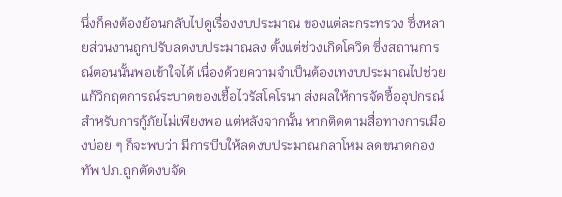นึ่งก็คงต้องย้อนกลับไปดูเรื่องงบประมาณ ของแต่ละกระทรวง ซึ่งหลายส่วนงานถูกปรับลดงบประมาณลง ตั้งแต่ช่วงเกิดโควิด ซึ่งสถานการณ์ตอนนั้นพอเข้าใจได้ เนื่องด้วยความจำเป็นต้องเทงบประมาณไปช่วยแก้วิกฤตการณ์ระบาดของเชื้อไวรัสโคโรนา ส่งผลให้การจัดซื้ออุปกรณ์สำหรับการกู้ภัยไม่เพียงพอ แต่หลังจากนั้น หากติดตามสื่อทางการเมืองบ่อย ๆ ก็จะพบว่า มีการบีบให้ลดงบประมาณกลาโหม ลดขนาดกองทัพ ปภ.ถูกตัดงบจัด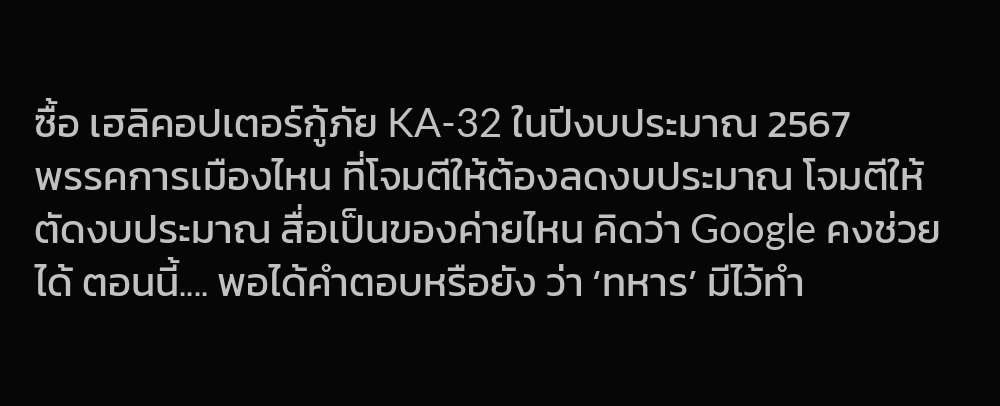ซื้อ เฮลิคอปเตอร์กู้ภัย KA-32 ในปีงบประมาณ 2567
พรรคการเมืองไหน ที่โจมตีให้ต้องลดงบประมาณ โจมตีให้ตัดงบประมาณ สื่อเป็นของค่ายไหน คิดว่า Google คงช่วยได้ ตอนนี้.... พอได้คำตอบหรือยัง ว่า ‘ทหาร’ มีไว้ทำ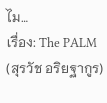ไม…
เรื่อง: The PALM (สุรวัช อริยฐากูร)